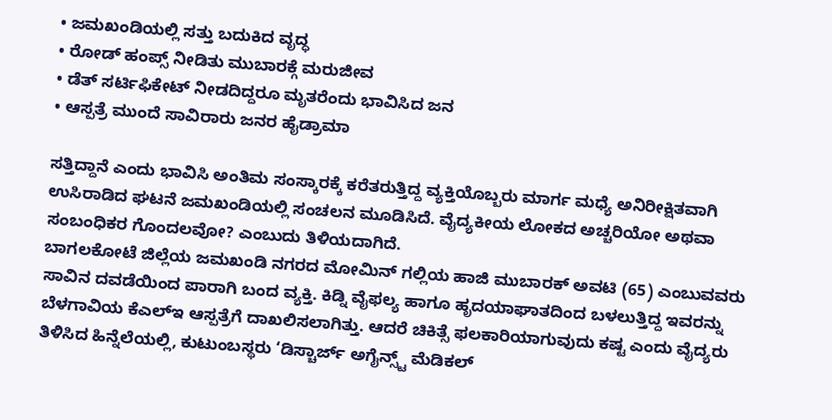• ಜಮಖಂಡಿಯಲ್ಲಿ ಸತ್ತು ಬದುಕಿದ ವೃದ್ಧ
• ರೋಡ್ ಹಂಪ್ಸ್ ನೀಡಿತು ಮುಬಾರಕ್ಗೆ ಮರುಜೀವ
• ಡೆತ್ ಸರ್ಟಿಫಿಕೇಟ್ ನೀಡದಿದ್ದರೂ ಮೃತರೆಂದು ಭಾವಿಸಿದ ಜನ
• ಆಸ್ಪತ್ರೆ ಮುಂದೆ ಸಾವಿರಾರು ಜನರ ಹೈಡ್ರಾಮಾ

ಸತ್ತಿದ್ದಾನೆ ಎಂದು ಭಾವಿಸಿ ಅಂತಿಮ ಸಂಸ್ಕಾರಕ್ಕೆ ಕರೆತರುತ್ತಿದ್ದ ವ್ಯಕ್ತಿಯೊಬ್ಬರು ಮಾರ್ಗ ಮಧ್ಯೆ ಅನಿರೀಕ್ಷಿತವಾಗಿ ಉಸಿರಾಡಿದ ಘಟನೆ ಜಮಖಂಡಿಯಲ್ಲಿ ಸಂಚಲನ ಮೂಡಿಸಿದೆ. ವೈದ್ಯಕೀಯ ಲೋಕದ ಅಚ್ಚರಿಯೋ ಅಥವಾ ಸಂಬಂಧಿಕರ ಗೊಂದಲವೋ? ಎಂಬುದು ತಿಳಿಯದಾಗಿದೆ.
ಬಾಗಲಕೋಟೆ ಜಿಲ್ಲೆಯ ಜಮಖಂಡಿ ನಗರದ ಮೋಮಿನ್ ಗಲ್ಲಿಯ ಹಾಜಿ ಮುಬಾರಕ್ ಅವಟಿ (65) ಎಂಬುವವರು ಸಾವಿನ ದವಡೆಯಿಂದ ಪಾರಾಗಿ ಬಂದ ವ್ಯಕ್ತಿ. ಕಿಡ್ನಿ ವೈಫಲ್ಯ ಹಾಗೂ ಹೃದಯಾಘಾತದಿಂದ ಬಳಲುತ್ತಿದ್ದ ಇವರನ್ನು ಬೆಳಗಾವಿಯ ಕೆಎಲ್ಇ ಆಸ್ಪತ್ರೆಗೆ ದಾಖಲಿಸಲಾಗಿತ್ತು. ಆದರೆ ಚಿಕಿತ್ಸೆ ಫಲಕಾರಿಯಾಗುವುದು ಕಷ್ಟ ಎಂದು ವೈದ್ಯರು ತಿಳಿಸಿದ ಹಿನ್ನೆಲೆಯಲ್ಲಿ, ಕುಟುಂಬಸ್ಥರು ‘ಡಿಸ್ಚಾರ್ಜ್ ಅಗೈನ್ಸ್ಟ್ ಮೆಡಿಕಲ್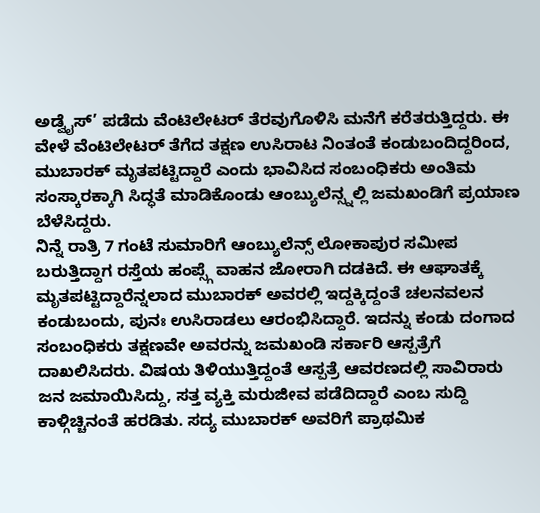ಅಡ್ವೈಸ್’ ಪಡೆದು ವೆಂಟಿಲೇಟರ್ ತೆರವುಗೊಳಿಸಿ ಮನೆಗೆ ಕರೆತರುತ್ತಿದ್ದರು. ಈ ವೇಳೆ ವೆಂಟಿಲೇಟರ್ ತೆಗೆದ ತಕ್ಷಣ ಉಸಿರಾಟ ನಿಂತಂತೆ ಕಂಡುಬಂದಿದ್ದರಿಂದ, ಮುಬಾರಕ್ ಮೃತಪಟ್ಟಿದ್ದಾರೆ ಎಂದು ಭಾವಿಸಿದ ಸಂಬಂಧಿಕರು ಅಂತಿಮ ಸಂಸ್ಕಾರಕ್ಕಾಗಿ ಸಿದ್ಧತೆ ಮಾಡಿಕೊಂಡು ಆಂಬ್ಯುಲೆನ್ಸ್ನಲ್ಲಿ ಜಮಖಂಡಿಗೆ ಪ್ರಯಾಣ ಬೆಳೆಸಿದ್ದರು.
ನಿನ್ನೆ ರಾತ್ರಿ 7 ಗಂಟೆ ಸುಮಾರಿಗೆ ಆಂಬ್ಯುಲೆನ್ಸ್ ಲೋಕಾಪುರ ಸಮೀಪ ಬರುತ್ತಿದ್ದಾಗ ರಸ್ತೆಯ ಹಂಪ್ಸ್ಗೆ ವಾಹನ ಜೋರಾಗಿ ದಡಕಿದೆ. ಈ ಆಘಾತಕ್ಕೆ ಮೃತಪಟ್ಟಿದ್ದಾರೆನ್ನಲಾದ ಮುಬಾರಕ್ ಅವರಲ್ಲಿ ಇದ್ದಕ್ಕಿದ್ದಂತೆ ಚಲನವಲನ ಕಂಡುಬಂದು, ಪುನಃ ಉಸಿರಾಡಲು ಆರಂಭಿಸಿದ್ದಾರೆ. ಇದನ್ನು ಕಂಡು ದಂಗಾದ ಸಂಬಂಧಿಕರು ತಕ್ಷಣವೇ ಅವರನ್ನು ಜಮಖಂಡಿ ಸರ್ಕಾರಿ ಆಸ್ಪತ್ರೆಗೆ ದಾಖಲಿಸಿದರು. ವಿಷಯ ತಿಳಿಯುತ್ತಿದ್ದಂತೆ ಆಸ್ಪತ್ರೆ ಆವರಣದಲ್ಲಿ ಸಾವಿರಾರು ಜನ ಜಮಾಯಿಸಿದ್ದು, ಸತ್ತ ವ್ಯಕ್ತಿ ಮರುಜೀವ ಪಡೆದಿದ್ದಾರೆ ಎಂಬ ಸುದ್ದಿ ಕಾಳ್ಗಿಚ್ಚಿನಂತೆ ಹರಡಿತು. ಸದ್ಯ ಮುಬಾರಕ್ ಅವರಿಗೆ ಪ್ರಾಥಮಿಕ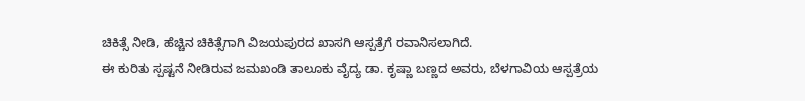ಚಿಕಿತ್ಸೆ ನೀಡಿ, ಹೆಚ್ಚಿನ ಚಿಕಿತ್ಸೆಗಾಗಿ ವಿಜಯಪುರದ ಖಾಸಗಿ ಆಸ್ಪತ್ರೆಗೆ ರವಾನಿಸಲಾಗಿದೆ.
ಈ ಕುರಿತು ಸ್ಪಷ್ಟನೆ ನೀಡಿರುವ ಜಮಖಂಡಿ ತಾಲೂಕು ವೈದ್ಯ ಡಾ. ಕೃಷ್ಣಾ ಬಣ್ಣದ ಅವರು, ಬೆಳಗಾವಿಯ ಆಸ್ಪತ್ರೆಯ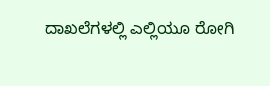ದಾಖಲೆಗಳಲ್ಲಿ ಎಲ್ಲಿಯೂ ರೋಗಿ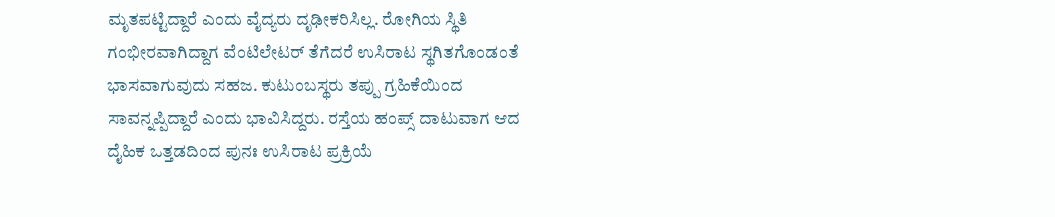ಮೃತಪಟ್ಟಿದ್ದಾರೆ ಎಂದು ವೈದ್ಯರು ದೃಢೀಕರಿಸಿಲ್ಲ. ರೋಗಿಯ ಸ್ಥಿತಿ ಗಂಭೀರವಾಗಿದ್ದಾಗ ವೆಂಟಿಲೇಟರ್ ತೆಗೆದರೆ ಉಸಿರಾಟ ಸ್ಥಗಿತಗೊಂಡಂತೆ ಭಾಸವಾಗುವುದು ಸಹಜ. ಕುಟುಂಬಸ್ಥರು ತಪ್ಪು ಗ್ರಹಿಕೆಯಿಂದ ಸಾವನ್ನಪ್ಪಿದ್ದಾರೆ ಎಂದು ಭಾವಿಸಿದ್ದರು. ರಸ್ತೆಯ ಹಂಪ್ಸ್ ದಾಟುವಾಗ ಆದ ದೈಹಿಕ ಒತ್ತಡದಿಂದ ಪುನಃ ಉಸಿರಾಟ ಪ್ರಕ್ರಿಯೆ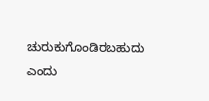ಚುರುಕುಗೊಂಡಿರಬಹುದು ಎಂದು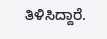ತಿಳಿಸಿದ್ದಾರೆ.